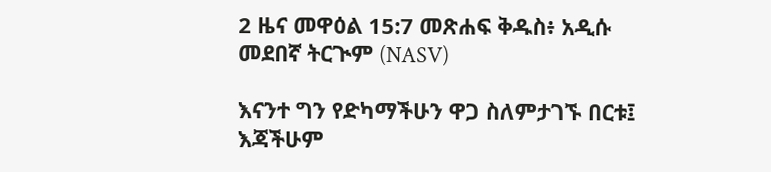2 ዜና መዋዕል 15:7 መጽሐፍ ቅዱስ፥ አዲሱ መደበኛ ትርጒም (NASV)

እናንተ ግን የድካማችሁን ዋጋ ስለምታገኙ በርቱ፤ እጃችሁም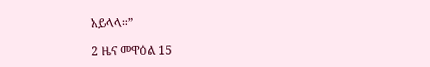አይላላ።”

2 ዜና መዋዕል 15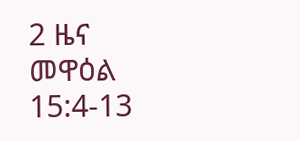2 ዜና መዋዕል 15:4-13